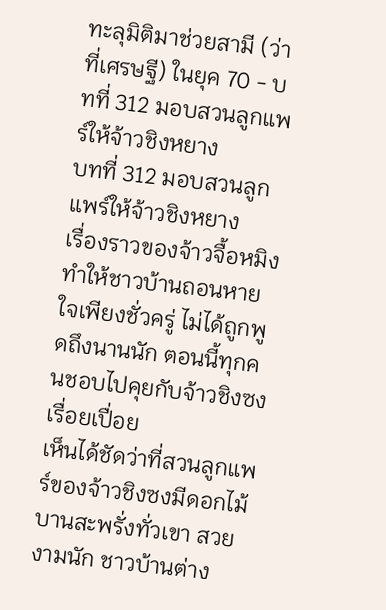ทะลุมิติมาช่วยสามี (ว่าที่เศรษฐี) ในยุค 70 - บทที่ 312 มอบสวนลูกแพร์ให้จ้าวชิงหยาง
บทที่ 312 มอบสวนลูกแพร์ให้จ้าวชิงหยาง
เรื่องราวของจ้าวจื้อหมิงทำให้ชาวบ้านถอนหายใจเพียงชั่วครู่ ไม่ได้ถูกพูดถึงนานนัก ตอนนี้ทุกคนชอบไปคุยกับจ้าวชิงซงเรื่อยเปื่อย
เห็นได้ชัดว่าที่สวนลูกแพร์ของจ้าวชิงซงมีดอกไม้บานสะพรั่งทั่วเขา สวยงามนัก ชาวบ้านต่าง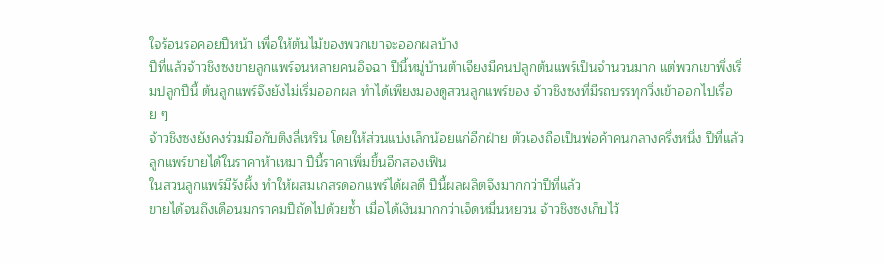ใจร้อนรอคอยปีหน้า เพื่อให้ต้นไม้ของพวกเขาจะออกผลบ้าง
ปีที่แล้วจ้าวชิงซงขายลูกแพร์จนหลายคนอิจฉา ปีนี้หมู่บ้านต้าเจียงมีคนปลูกต้นแพร์เป็นจำนวนมาก แต่พวกเขาพึ่งเริ่มปลูกปีนี้ ต้นลูกแพร์จึงยังไม่เริ่มออกผล ทำได้เพียงมองดูสวนลูกแพร์ของ จ้าวชิงซงที่มีรถบรรทุกวิ่งเข้าออกไปเรื่อย ๆ
จ้าวชิงซงยังคงร่วมมือกับติงลี่เหริน โดยให้ส่วนแบ่งเล็กน้อยแก่อีกฝ่าย ตัวเองถือเป็นพ่อค้าคนกลางครึ่งหนึ่ง ปีที่แล้วลูกแพร์ขายได้ในราคาห้าเหมา ปีนี้ราคาเพิ่มขึ้นอีกสองเฟิน
ในสวนลูกแพร์มีรังผึ้ง ทำให้ผสมเกสรดอกแพร์ได้ผลดี ปีนี้ผลผลิตจึงมากกว่าปีที่แล้ว
ขายได้จนถึงเดือนมกราคมปีถัดไปด้วยซ้ำ เมื่อได้เงินมากกว่าเจ็ดหมื่นหยวน จ้าวชิงซงเก็บไว้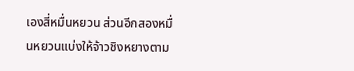เองสี่หมื่นหยวน ส่วนอีกสองหมื่นหยวนแบ่งให้จ้าวชิงหยางตาม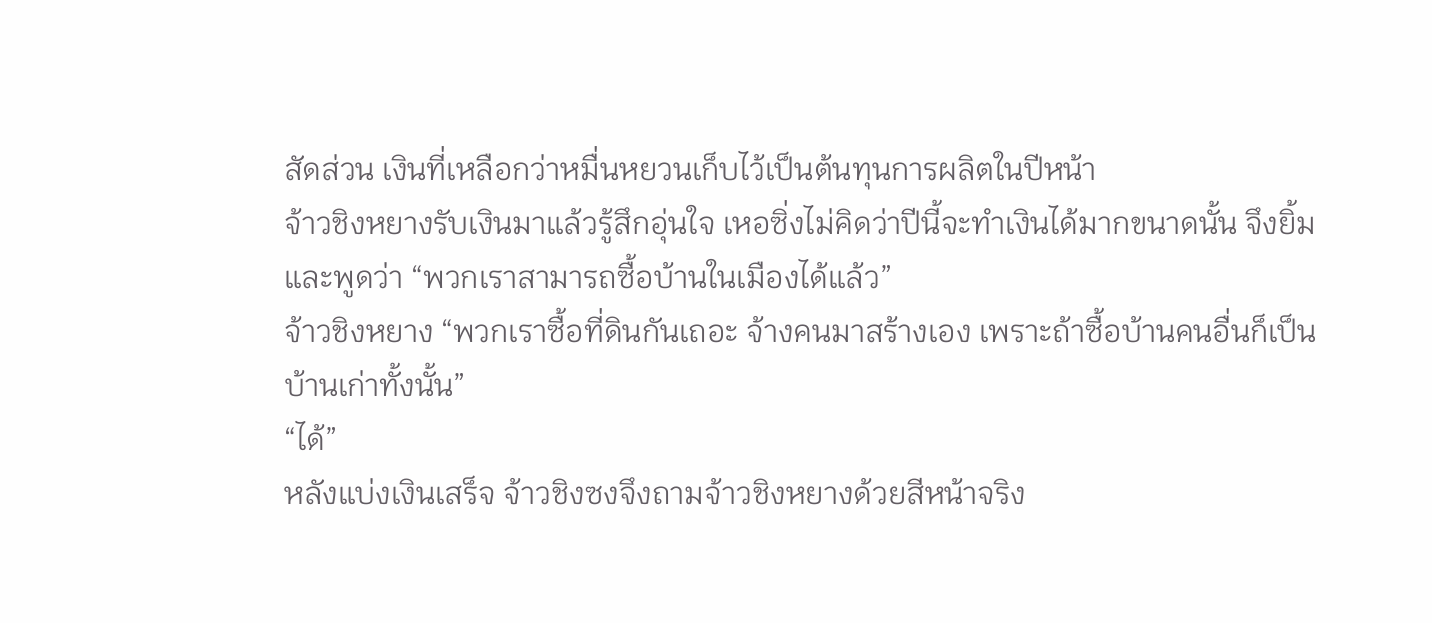สัดส่วน เงินที่เหลือกว่าหมื่นหยวนเก็บไว้เป็นต้นทุนการผลิตในปีหน้า
จ้าวชิงหยางรับเงินมาแล้วรู้สึกอุ่นใจ เหอซิ่งไม่คิดว่าปีนี้จะทำเงินได้มากขนาดนั้น จึงยิ้มและพูดว่า “พวกเราสามารถซื้อบ้านในเมืองได้แล้ว”
จ้าวชิงหยาง “พวกเราซื้อที่ดินกันเถอะ จ้างคนมาสร้างเอง เพราะถ้าซื้อบ้านคนอื่นก็เป็นบ้านเก่าทั้งนั้น”
“ได้”
หลังแบ่งเงินเสร็จ จ้าวชิงซงจึงถามจ้าวชิงหยางด้วยสีหน้าจริง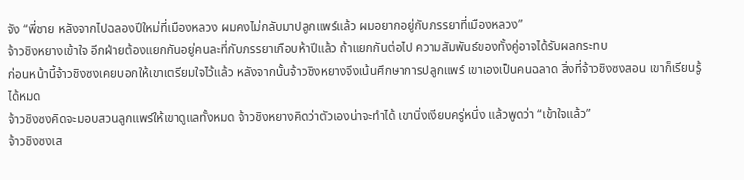จัง “พี่ชาย หลังจากไปฉลองปีใหม่ที่เมืองหลวง ผมคงไม่กลับมาปลูกแพร์แล้ว ผมอยากอยู่กับภรรยาที่เมืองหลวง”
จ้าวชิงหยางเข้าใจ อีกฝ่ายต้องแยกกันอยู่คนละที่กับภรรยาเกือบห้าปีแล้ว ถ้าแยกกันต่อไป ความสัมพันธ์ของทั้งคู่อาจได้รับผลกระทบ
ก่อนหน้านี้จ้าวชิงซงเคยบอกให้เขาเตรียมใจไว้แล้ว หลังจากนั้นจ้าวชิงหยางจึงเน้นศึกษาการปลูกแพร์ เขาเองเป็นคนฉลาด สิ่งที่จ้าวชิงซงสอน เขาก็เรียนรู้ได้หมด
จ้าวชิงซงคิดจะมอบสวนลูกแพร์ให้เขาดูแลทั้งหมด จ้าวชิงหยางคิดว่าตัวเองน่าจะทำได้ เขานิ่งเงียบครู่หนึ่ง แล้วพูดว่า “เข้าใจแล้ว”
จ้าวชิงซงเส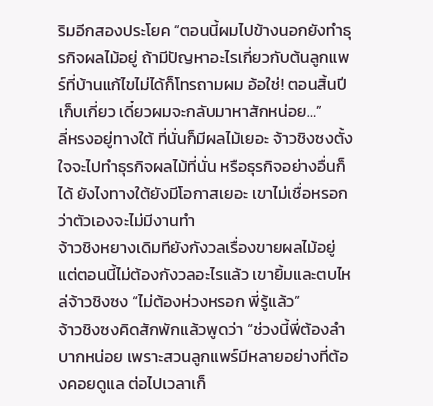ริมอีกสองประโยค “ตอนนี้ผมไปข้างนอกยังทำธุรกิจผลไม้อยู่ ถ้ามีปัญหาอะไรเกี่ยวกับต้นลูกแพร์ที่บ้านแก้ไขไม่ได้ก็โทรถามผม อ้อใช่! ตอนสิ้นปีเก็บเกี่ยว เดี๋ยวผมจะกลับมาหาสักหน่อย…”
ลี่หรงอยู่ทางใต้ ที่นั่นก็มีผลไม้เยอะ จ้าวชิงซงตั้งใจจะไปทำธุรกิจผลไม้ที่นั่น หรือธุรกิจอย่างอื่นก็ได้ ยังไงทางใต้ยังมีโอกาสเยอะ เขาไม่เชื่อหรอกว่าตัวเองจะไม่มีงานทำ
จ้าวชิงหยางเดิมทียังกังวลเรื่องขายผลไม้อยู่ แต่ตอนนี้ไม่ต้องกังวลอะไรแล้ว เขายิ้มและตบไหล่จ้าวชิงซง “ไม่ต้องห่วงหรอก พี่รู้แล้ว”
จ้าวชิงซงคิดสักพักแล้วพูดว่า “ช่วงนี้พี่ต้องลำบากหน่อย เพราะสวนลูกแพร์มีหลายอย่างที่ต้องคอยดูแล ต่อไปเวลาเก็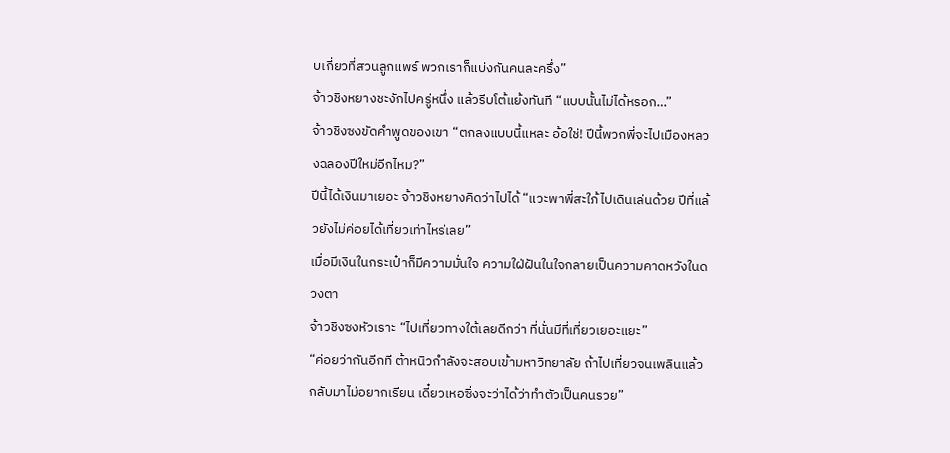บเกี่ยวที่สวนลูกแพร์ พวกเราก็แบ่งกันคนละครึ่ง”
จ้าวชิงหยางชะงักไปครู่หนึ่ง แล้วรีบโต้แย้งทันที “แบบนั้นไม่ได้หรอก…”
จ้าวชิงซงขัดคำพูดของเขา “ตกลงแบบนี้แหละ อ้อใช่! ปีนี้พวกพี่จะไปเมืองหลวงฉลองปีใหม่อีกไหม?”
ปีนี้ได้เงินมาเยอะ จ้าวชิงหยางคิดว่าไปได้ “แวะพาพี่สะใภ้ไปเดินเล่นด้วย ปีที่แล้วยังไม่ค่อยได้เที่ยวเท่าไหร่เลย”
เมื่อมีเงินในกระเป๋าก็มีความมั่นใจ ความใฝ่ฝันในใจกลายเป็นความคาดหวังในดวงตา
จ้าวชิงซงหัวเราะ “ไปเที่ยวทางใต้เลยดีกว่า ที่นั่นมีที่เที่ยวเยอะแยะ”
“ค่อยว่ากันอีกที ต้าหนิวกำลังจะสอบเข้ามหาวิทยาลัย ถ้าไปเที่ยวจนเพลินแล้วกลับมาไม่อยากเรียน เดี๋ยวเหอซิ่งจะว่าได้ว่าทำตัวเป็นคนรวย”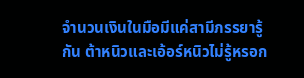จำนวนเงินในมือมีแค่สามีภรรยารู้กัน ต้าหนิวและเอ้อร์หนิวไม่รู้หรอก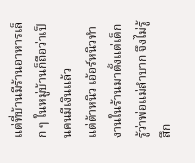แต่ที่บ้านมีร้านอาหารเล็ก ๆ ในหมู่บ้านก็ถือว่าเป็นคนมีเงินแล้ว
แต่ต้าหนิว เอ้อร์หนิวทำงานในร้านมาตั้งแต่เด็ก รู้ว่าพ่อแม่ลำบาก จึงไม่รู้สึก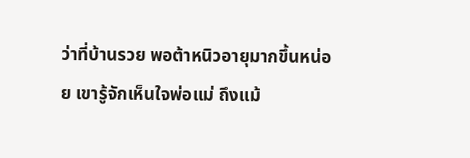ว่าที่บ้านรวย พอต้าหนิวอายุมากขึ้นหน่อย เขารู้จักเห็นใจพ่อแม่ ถึงแม้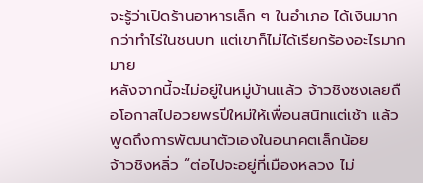จะรู้ว่าเปิดร้านอาหารเล็ก ๆ ในอำเภอ ได้เงินมากกว่าทำไร่ในชนบท แต่เขาก็ไม่ได้เรียกร้องอะไรมากมาย
หลังจากนี้จะไม่อยู่ในหมู่บ้านแล้ว จ้าวชิงซงเลยถือโอกาสไปอวยพรปีใหม่ให้เพื่อนสนิทแต่เช้า แล้วพูดถึงการพัฒนาตัวเองในอนาคตเล็กน้อย
จ้าวชิงหลิ่ว “ต่อไปจะอยู่ที่เมืองหลวง ไม่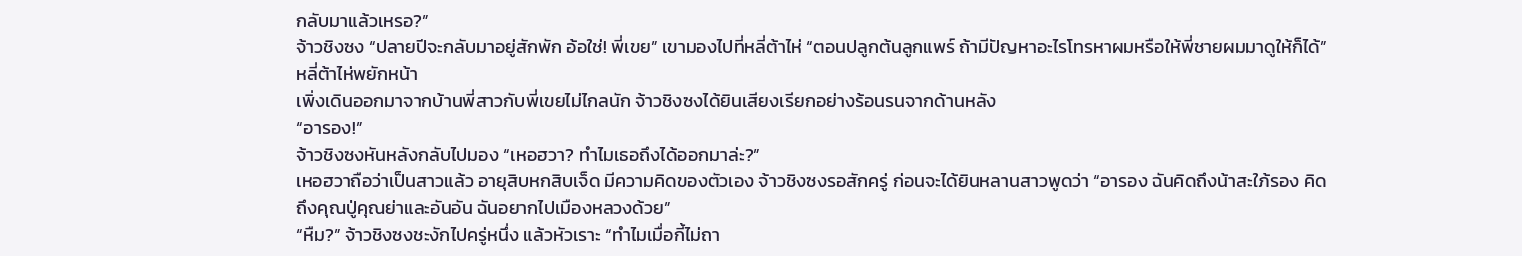กลับมาแล้วเหรอ?”
จ้าวชิงซง “ปลายปีจะกลับมาอยู่สักพัก อ้อใช่! พี่เขย” เขามองไปที่หลี่ต้าไห่ “ตอนปลูกต้นลูกแพร์ ถ้ามีปัญหาอะไรโทรหาผมหรือให้พี่ชายผมมาดูให้ก็ได้”
หลี่ต้าไห่พยักหน้า
เพิ่งเดินออกมาจากบ้านพี่สาวกับพี่เขยไม่ไกลนัก จ้าวชิงซงได้ยินเสียงเรียกอย่างร้อนรนจากด้านหลัง
“อารอง!”
จ้าวชิงซงหันหลังกลับไปมอง “เหอฮวา? ทำไมเธอถึงได้ออกมาล่ะ?”
เหอฮวาถือว่าเป็นสาวแล้ว อายุสิบหกสิบเจ็ด มีความคิดของตัวเอง จ้าวชิงซงรอสักครู่ ก่อนจะได้ยินหลานสาวพูดว่า “อารอง ฉันคิดถึงน้าสะใภ้รอง คิดถึงคุณปู่คุณย่าและอันอัน ฉันอยากไปเมืองหลวงด้วย”
“หืม?” จ้าวชิงซงชะงักไปครู่หนึ่ง แล้วหัวเราะ “ทำไมเมื่อกี้ไม่ถา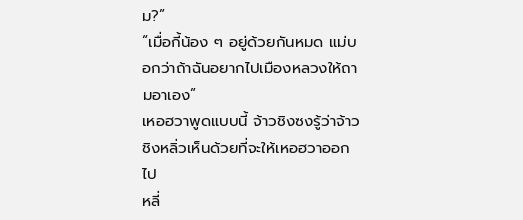ม?”
“เมื่อกี้น้อง ๆ อยู่ด้วยกันหมด แม่บอกว่าถ้าฉันอยากไปเมืองหลวงให้ถามอาเอง”
เหอฮวาพูดแบบนี้ จ้าวชิงซงรู้ว่าจ้าวชิงหลิ่วเห็นด้วยที่จะให้เหอฮวาออกไป
หลี่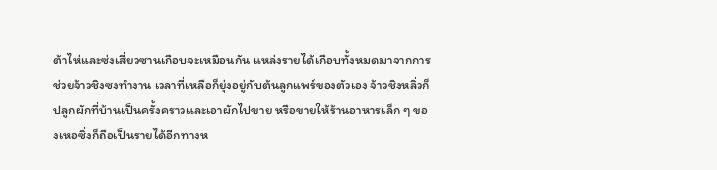ต้าไห่และซ่งเสี่ยวซานเกือบจะเหมือนกัน แหล่งรายได้เกือบทั้งหมดมาจากการช่วยจ้าวชิงซงทำงาน เวลาที่เหลือก็ยุ่งอยู่กับต้นลูกแพร์ของตัวเอง จ้าวชิงหลิ่วก็ปลูกผักที่บ้านเป็นครั้งคราวและเอาผักไปขาย หรือขายให้ร้านอาหารเล็ก ๆ ของเหอซิ่งก็ถือเป็นรายได้อีกทางห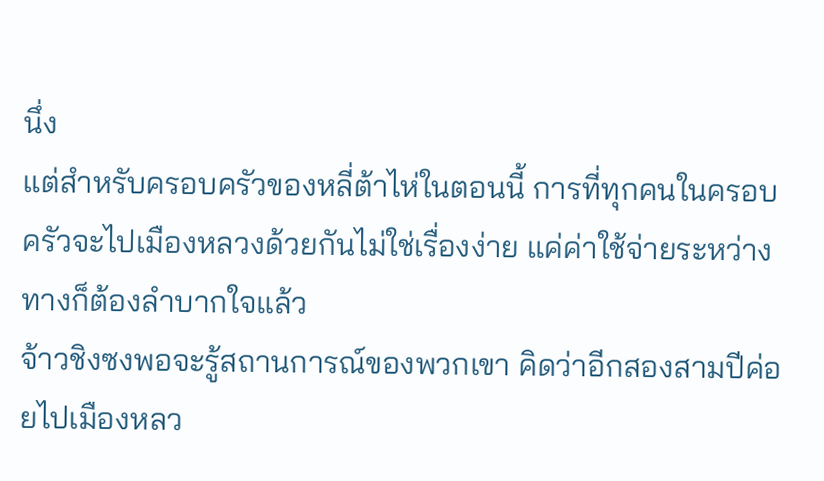นึ่ง
แต่สำหรับครอบครัวของหลี่ต้าไห่ในตอนนี้ การที่ทุกคนในครอบครัวจะไปเมืองหลวงด้วยกันไม่ใช่เรื่องง่าย แค่ค่าใช้จ่ายระหว่างทางก็ต้องลำบากใจแล้ว
จ้าวชิงซงพอจะรู้สถานการณ์ของพวกเขา คิดว่าอีกสองสามปีค่อยไปเมืองหลว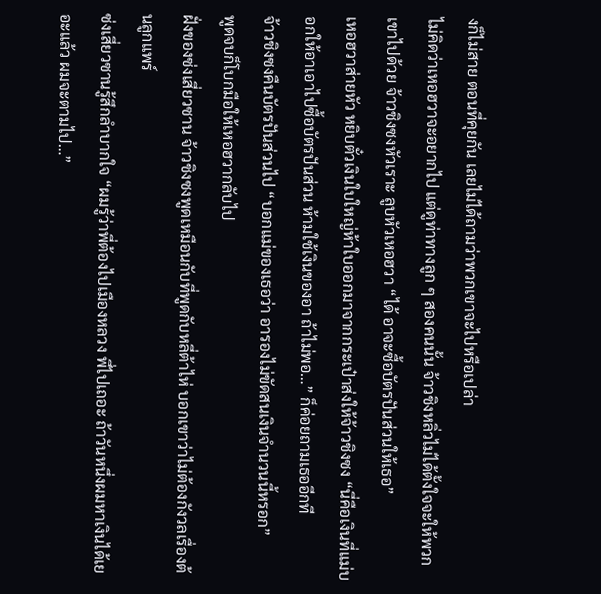งก็ไม่สาย ตอนที่คุยกัน เลยไม่ได้ถามว่าพวกเขาจะไปหรือเปล่า
ไม่คิดว่าเหอฮวาจะอยากไป แต่ดูท่าทางลูก ๆ สองคนนั้น จ้าวชิงหลิ่วไม่ได้ตั้งใจจะให้พวกเขาไปด้วย จ้าวชิงซงหัวเราะ ลูบหัวเหอฮวา “ได้ อาจะซื้อบัตรปันส่วนให้เธอ”
เหอฮวาส่ายหัว หยิบตั๋วเงินใบใหญ่ห้าใบออกมาจากกระเป๋าส่งให้จ้าวชิงซง “นี่คือเงินที่แม่บอกให้อาเอาไปซื้อบัตรปันส่วน ห้ามใช้เงินของอา ถ้าไม่พอ…” ก็ค่อยถามเธออีกที
จ้าวชิงซงคืนบัตรปันส่วนไป “บอกแม่ของเธอว่า อารองไม่ขัดสนเงินจำนวนนี้หรอก”
พูดจบก็โบกมือให้เหอฮวากลับไป
ฝั่งของซ่งเสี่ยวซาน จ้าวชิงซงพูดเหมือนกับที่พูดกับหลี่ต้าไห่ บอกเขาว่าไม่ต้องกังวลเรื่องต้นลูกแพร์
ซ่งเสี่ยวซานรู้สึกลำบากใจ “ผมรู้ว่าพี่ต้องไปเมืองหลวง พี่ไปเถอะ ถ้าวันหนึ่งผมหาเงินได้เยอะแล้ว ผมจะตามไป…”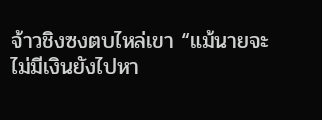จ้าวชิงซงตบไหล่เขา “แม้นายจะไม่มีเงินยังไปหา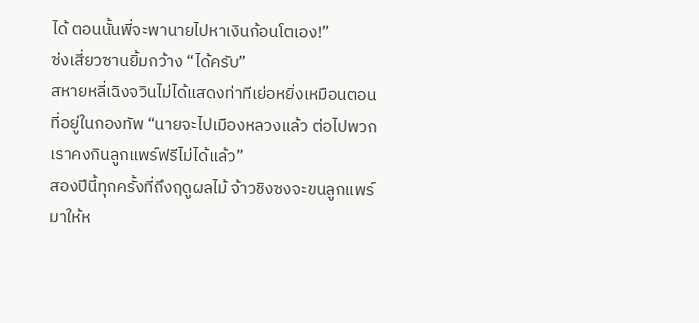ได้ ตอนนั้นพี่จะพานายไปหาเงินก้อนโตเอง!”
ซ่งเสี่ยวซานยิ้มกว้าง “ได้ครับ”
สหายหลี่เฉิงจวินไม่ได้แสดงท่าทีเย่อหยิ่งเหมือนตอนที่อยู่ในกองทัพ “นายจะไปเมืองหลวงแล้ว ต่อไปพวกเราคงกินลูกแพร์ฟรีไม่ได้แล้ว”
สองปีนี้ทุกครั้งที่ถึงฤดูผลไม้ จ้าวชิงซงจะขนลูกแพร์มาให้ห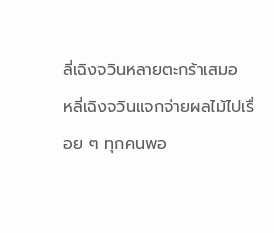ลี่เฉิงจวินหลายตะกร้าเสมอ
หลี่เฉิงจวินแจกจ่ายผลไม้ไปเรื่อย ๆ ทุกคนพอ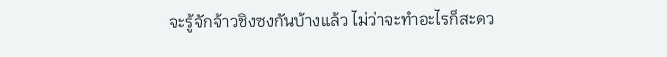จะรู้จักจ้าวชิงซงกันบ้างแล้ว ไม่ว่าจะทำอะไรก็สะดว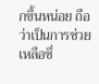กขึ้นหน่อย ถือว่าเป็นการช่วยเหลือซึ่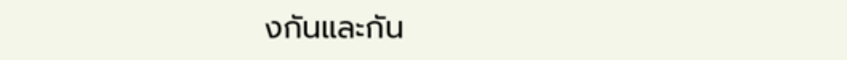งกันและกัน